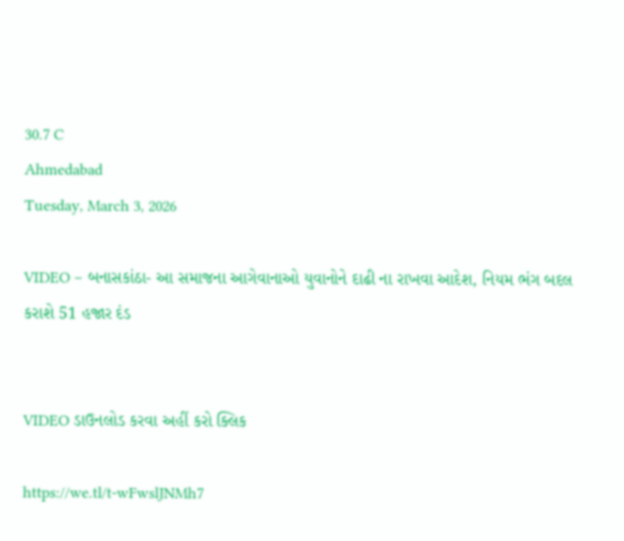30.7 C
Ahmedabad
Tuesday, March 3, 2026

VIDEO – બનાસકાંઠા- આ સમાજના આગેવાનાઓ યુવાનોને દાઢી ના રાખવા આદેશ, નિયમ ભંગ બદલ કરાશે 51 હજાર દંડ


VIDEO ડાઉનલોડ કરવા અહીં કરો ક્લિક

https://we.tl/t-wFwslJNMh7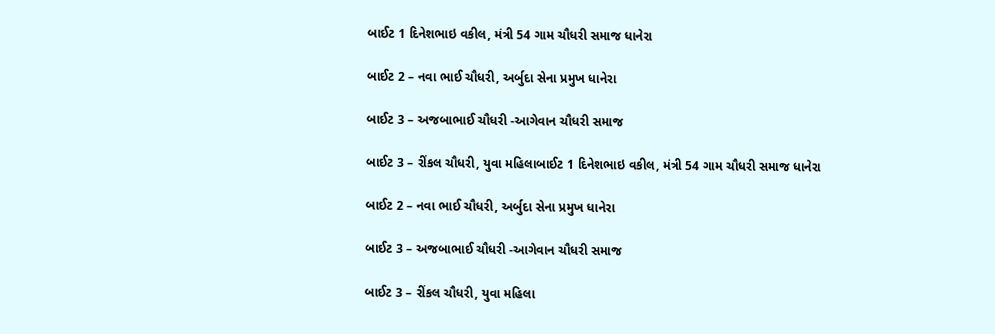બાઈટ 1 દિનેશભાઇ વકીલ, મંત્રી 54 ગામ ચૌધરી સમાજ ધાનેરા

બાઈટ 2 – નવા ભાઈ ચૌધરી, અર્બુદા સેના પ્રમુખ ધાનેરા

બાઈટ 3 – અજબાભાઈ ચૌધરી -આગેવાન ચૌધરી સમાજ

બાઈટ 3 – રીંકલ ચૌધરી, યુવા મહિલાબાઈટ 1 દિનેશભાઇ વકીલ, મંત્રી 54 ગામ ચૌધરી સમાજ ધાનેરા

બાઈટ 2 – નવા ભાઈ ચૌધરી, અર્બુદા સેના પ્રમુખ ધાનેરા

બાઈટ 3 – અજબાભાઈ ચૌધરી -આગેવાન ચૌધરી સમાજ

બાઈટ 3 – રીંકલ ચૌધરી, યુવા મહિલા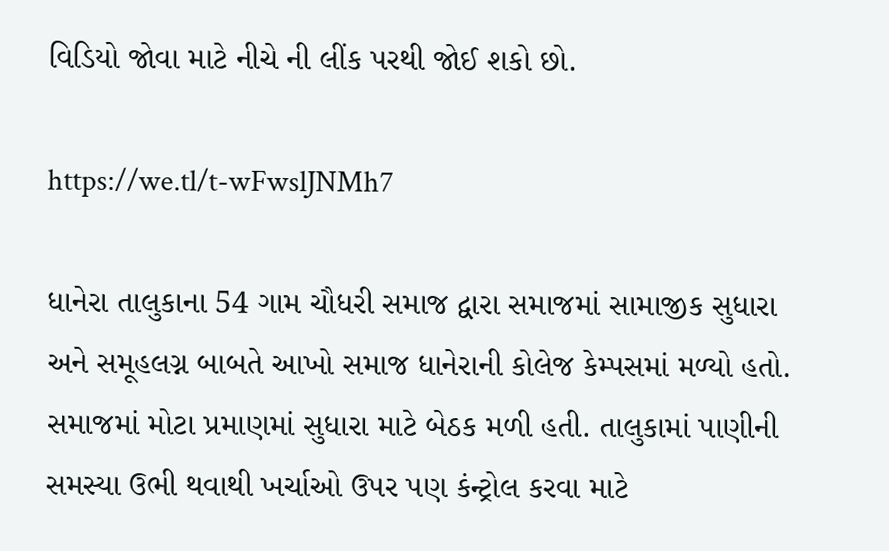વિડિયો જોવા માટે નીચે ની લીંક પરથી જોઈ શકો છો.

https://we.tl/t-wFwslJNMh7

ધાનેરા તાલુકાના 54 ગામ ચૌધરી સમાજ દ્વારા સમાજમાં સામાજીક સુધારા અને સમૂહલગ્ન બાબતે આખો સમાજ ધાનેરાની કોલેજ કેમ્પસમાં મળ્યો હતો. સમાજમાં મોટા પ્રમાણમાં સુધારા માટે બેઠક મળી હતી. તાલુકામાં પાણીની સમસ્યા ઉભી થવાથી ખર્ચાઓ ઉપર પણ કંન્ટ્રોલ કરવા માટે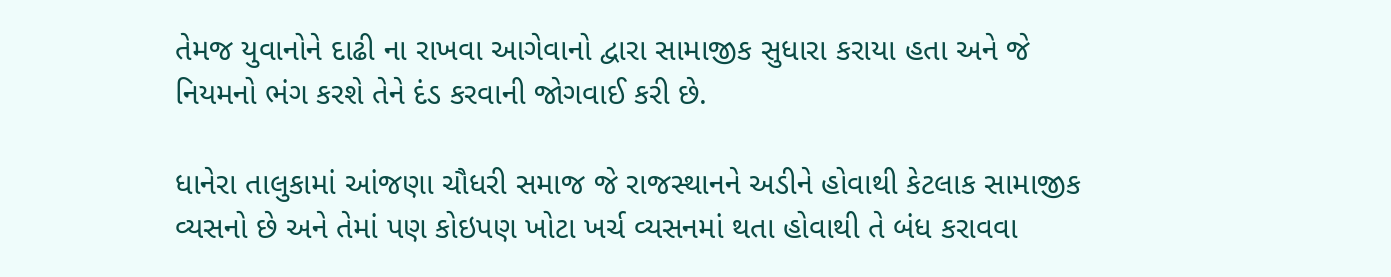તેમજ યુવાનોને દાઢી ના રાખવા આગેવાનો દ્વારા સામાજીક સુધારા કરાયા હતા અને જે નિયમનો ભંગ કરશે તેને દંડ કરવાની જોગવાઈ કરી છે.

ધાનેરા તાલુકામાં આંજણા ચૌધરી સમાજ જે રાજસ્થાનને અડીને હોવાથી કેટલાક સામાજીક વ્યસનો છે અને તેમાં પણ કોઇપણ ખોટા ખર્ચ વ્યસનમાં થતા હોવાથી તે બંધ કરાવવા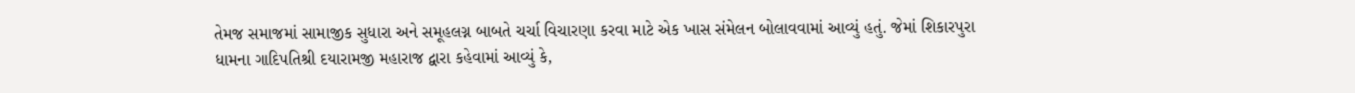તેમજ સમાજમાં સામાજીક સુધારા અને સમૂહલગ્ન બાબતે ચર્ચા વિચારણા કરવા માટે એક ખાસ સંમેલન બોલાવવામાં આવ્યું હતું. જેમાં શિકારપુરા ધામના ગાદિપતિશ્રી દયારામજી મહારાજ દ્વારા કહેવામાં આવ્યું કે,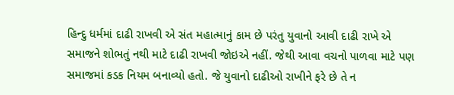હિન્દુ ધર્મમાં દાઢી રાખવી એ સંત મહાત્માનું કામ છે પરંતુ યુવાનો આવી દાઢી રાખે એ સમાજને શોભતું નથી માટે દાઢી રાખવી જોઇએ નહીં. જેથી આવા વચનો પાળવા માટે પણ સમાજમાં કડક નિયમ બનાવ્યો હતો. જે યુવાનો દાઢીઓ રાખીને ફરે છે તે ન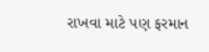રાખવા માટે પણ ફરમાન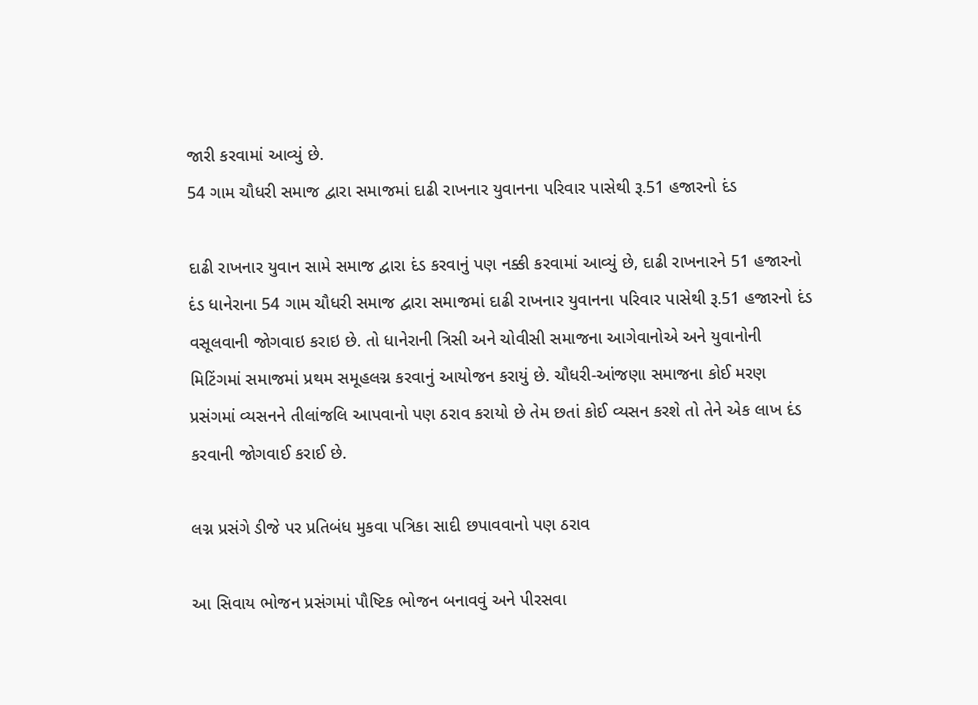જારી કરવામાં આવ્યું છે.
54 ગામ ચૌધરી સમાજ દ્વારા સમાજમાં દાઢી રાખનાર યુવાનના પરિવાર પાસેથી રૂ.51 હજારનો દંડ

દાઢી રાખનાર યુવાન સામે સમાજ દ્વારા દંડ કરવાનું પણ નક્કી કરવામાં આવ્યું છે, દાઢી રાખનારને 51 હજારનો દંડ ધાનેરાના 54 ગામ ચૌધરી સમાજ દ્વારા સમાજમાં દાઢી રાખનાર યુવાનના પરિવાર પાસેથી રૂ.51 હજારનો દંડ વસૂલવાની જોગવાઇ કરાઇ છે. તો ધાનેરાની ત્રિસી અને ચોવીસી સમાજના આગેવાનોએ અને યુવાનોની મિટિંગમાં સમાજમાં પ્રથમ સમૂહલગ્ન કરવાનું આયોજન કરાયું છે. ચૌધરી-આંજણા સમાજના કોઈ મરણ પ્રસંગમાં વ્યસનને તીલાંજલિ આપવાનો પણ ઠરાવ કરાયો છે તેમ છતાં કોઈ વ્યસન કરશે તો તેને એક લાખ દંડ કરવાની જોગવાઈ કરાઈ છે.

લગ્ન પ્રસંગે ડીજે પર પ્રતિબંધ મુકવા પત્રિકા સાદી છપાવવાનો પણ ઠરાવ

આ સિવાય ભોજન પ્રસંગમાં પૌષ્ટિક ભોજન બનાવવું અને પીરસવા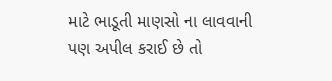માટે ભાડૂતી માણસો ના લાવવાની પણ અપીલ કરાઈ છે તો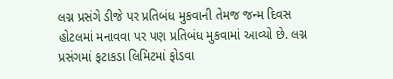લગ્ન પ્રસંગે ડીજે પર પ્રતિબંધ મુકવાની તેમજ જન્મ દિવસ હોટલમાં મનાવવા પર પણ પ્રતિબંધ મુકવામાં આવ્યો છે. લગ્ન પ્રસંગમાં ફટાકડા લિમિટમાં ફોડવા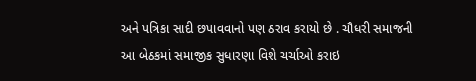અને પત્રિકા સાદી છપાવવાનો પણ ઠરાવ કરાયો છે . ચૌધરી સમાજની આ બેઠકમાં સમાજીક સુધારણા વિશે ચર્ચાઓ કરાઇ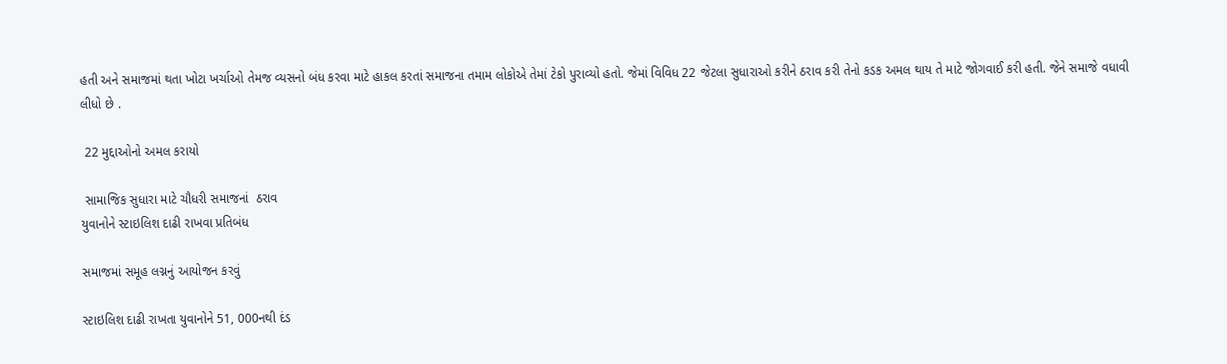હતી અને સમાજમાં થતા ખોટા ખર્ચાઓ તેમજ વ્યસનો બંધ કરવા માટે હાકલ કરતાં સમાજના તમામ લોકોએ તેમાં ટેકો પુરાવ્યો હતો. જેમાં વિવિધ 22 જેટલા સુધારાઓ કરીને ઠરાવ કરી તેનો કડક અમલ થાય તે માટે જોગવાઈ કરી હતી. જેને સમાજે વધાવી લીધો છે .

 22 મુદ્દાઓનો અમલ કરાયો

 સામાજિક સુધારા માટે ચૌધરી સમાજનાં  ઠરાવ
યુવાનોને સ્ટાઇલિશ દાઢી રાખવા પ્રતિબંધ

સમાજમાં સમૂહ લગ્નનું આયોજન કરવું

સ્ટાઇલિશ દાઢી રાખતા યુવાનોને 51, 000નથી દંડ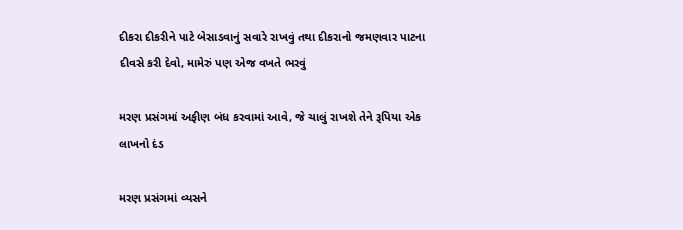દીકરા દીકરીને પાટે બેસાડવાનું સવારે રાખવું તથા દીકરાનો જમણવાર પાટના દીવસે કરી દેવો, મામેરું પણ એજ વખતે ભરવું

મરણ પ્રસંગમાં અફીણ બંધ કરવામાં આવે, જે ચાલું રાખશે તેને રૂપિયા એક લાખનો દંડ

મરણ પ્રસંગમાં વ્યસને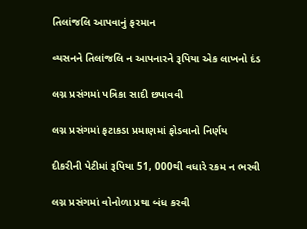તિલાંજલિ આપવાનું ફરમાન

વ્યસનને તિલાંજલિ ન આપનારને રૂપિયા એક લાખનો દંડ

લગ્ન પ્રસંગમાં પત્રિકા સાદી છપાવવી

લગ્ન પ્રસંગમાં ફટાકડા પ્રમાણમાં ફોડવાનો નિર્ણય

દીકરીની પેટીમાં રૂપિયા 51, 000થી વધારે રકમ ન ભરવી

લગ્ન પ્રસંગમાં વોનોળા પ્રથા બંધ કરવી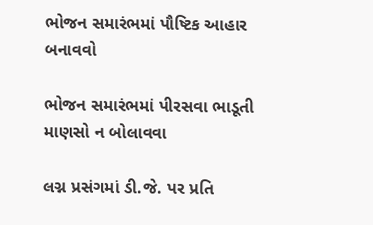ભોજન સમારંભમાં પૌષ્ટિક આહાર બનાવવો

ભોજન સમારંભમાં પીરસવા ભાડૂતી માણસો ન બોલાવવા

લગ્ન પ્રસંગમાં ડી.જે. પર પ્રતિ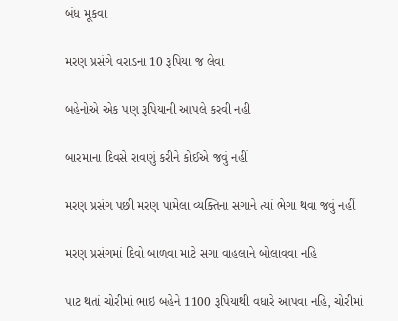બંધ મૂકવા

મરણ પ્રસંગે વરાડના 10 રૂપિયા જ લેવા

બહેનોએ એક પણ રૂપિયાની આપલે કરવી નહી

બારમાના દિવસે રાવણું કરીને કોઈએ જવું નહીં

મરણ પ્રસંગ પછી મરણ પામેલા વ્યક્તિના સગાને ત્યાં ભેગા થવા જવું નહીં

મરણ પ્રસંગમાં દિવો બાળવા માટે સગા વાહલાને બોલાવવા નહિ

પાટ થતાં ચોરીમાં ભાઇ બહેને 1100 રૂપિયાથી વધારે આપવા નહિ, ચોરીમાં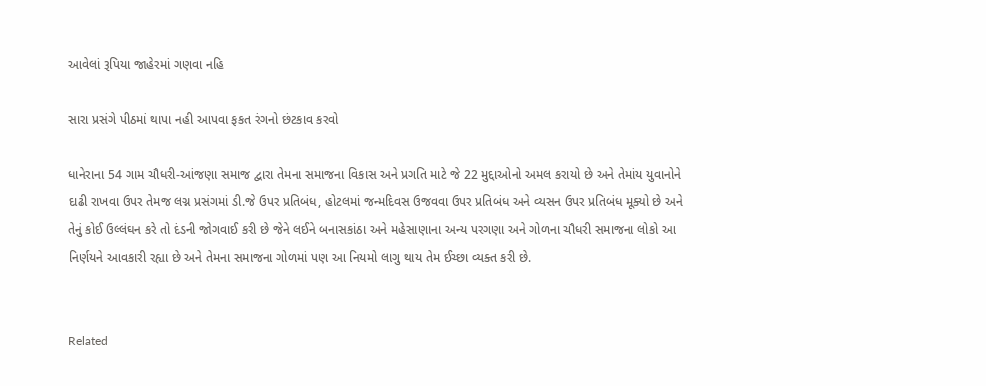આવેલાં રૂપિયા જાહેરમાં ગણવા નહિ

સારા પ્રસંગે પીઠમાં થાપા નહી આપવા ફકત રંગનો છંટકાવ કરવો

ધાનેરાના 54 ગામ ચૌધરી-આંજણા સમાજ દ્વારા તેમના સમાજના વિકાસ અને પ્રગતિ માટે જે 22 મુદ્દાઓનો અમલ કરાયો છે અને તેમાંય યુવાનોને દાઢી રાખવા ઉપર તેમજ લગ્ન પ્રસંગમાં ડી.જે ઉપર પ્રતિબંધ, હોટલમાં જન્મદિવસ ઉજવવા ઉપર પ્રતિબંધ અને વ્યસન ઉપર પ્રતિબંધ મૂક્યો છે અને તેનું કોઈ ઉલ્લંઘન કરે તો દંડની જોગવાઈ કરી છે જેને લઈને બનાસકાંઠા અને મહેસાણાના અન્ય પરગણા અને ગોળના ચૌધરી સમાજના લોકો આ નિર્ણયને આવકારી રહ્યા છે અને તેમના સમાજના ગોળમાં પણ આ નિયમો લાગુ થાય તેમ ઈચ્છા વ્યક્ત કરી છે.


Related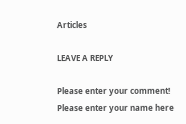Articles

LEAVE A REPLY

Please enter your comment!
Please enter your name here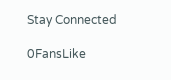Stay Connected

0FansLike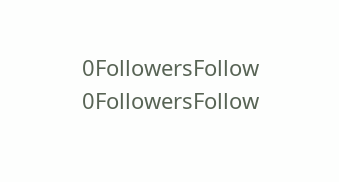0FollowersFollow
0FollowersFollow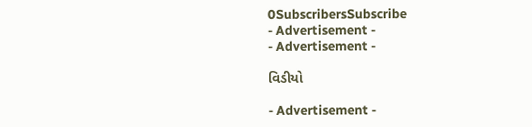0SubscribersSubscribe
- Advertisement -
- Advertisement -

વિડીયો

- Advertisement -